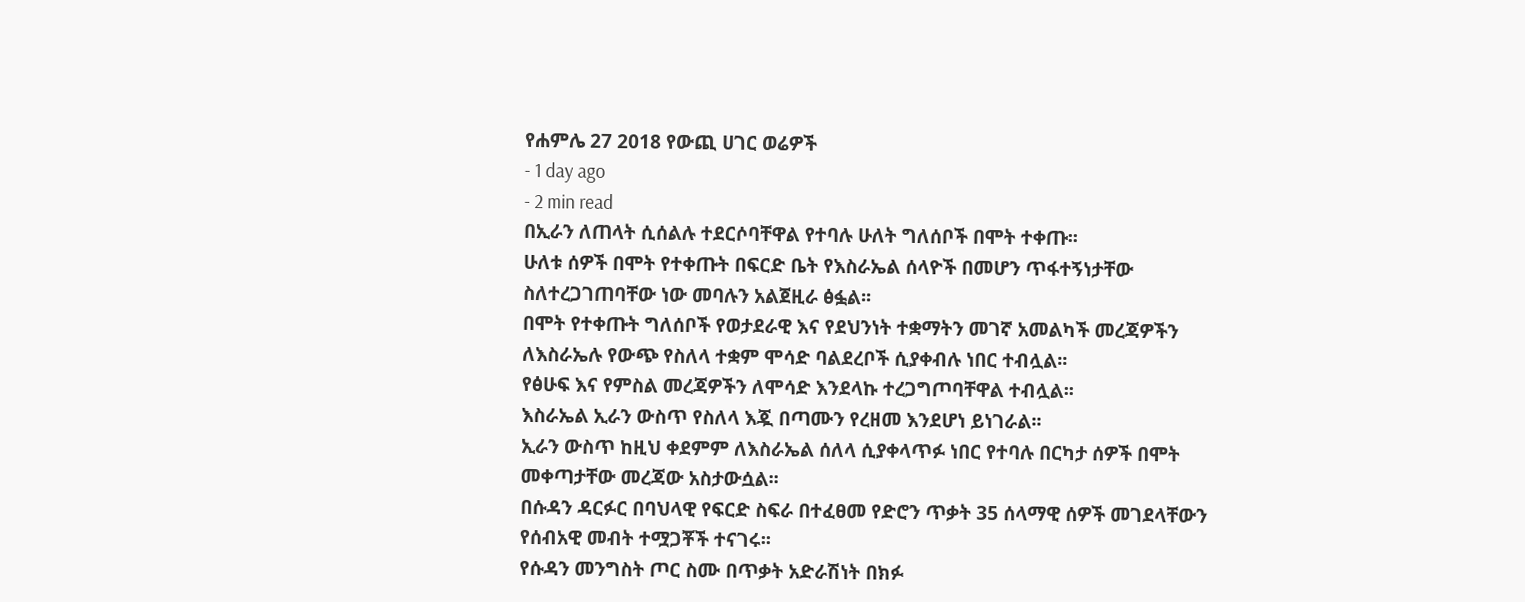የሐምሌ 27 2018 የውጪ ሀገር ወሬዎች
- 1 day ago
- 2 min read
በኢራን ለጠላት ሲሰልሉ ተደርሶባቸዋል የተባሉ ሁለት ግለሰቦች በሞት ተቀጡ፡፡
ሁለቱ ሰዎች በሞት የተቀጡት በፍርድ ቤት የእስራኤል ሰላዮች በመሆን ጥፋተኝነታቸው ስለተረጋገጠባቸው ነው መባሉን አልጀዚራ ፅፏል፡፡
በሞት የተቀጡት ግለሰቦች የወታደራዊ እና የደህንነት ተቋማትን መገኛ አመልካች መረጃዎችን ለእስራኤሉ የውጭ የስለላ ተቋም ሞሳድ ባልደረቦች ሲያቀብሉ ነበር ተብሏል፡፡
የፅሁፍ እና የምስል መረጃዎችን ለሞሳድ እንደላኩ ተረጋግጦባቸዋል ተብሏል፡፡
እስራኤል ኢራን ውስጥ የስለላ እጇ በጣሙን የረዘመ እንደሆነ ይነገራል፡፡
ኢራን ውስጥ ከዚህ ቀደምም ለእስራኤል ሰለላ ሲያቀላጥፉ ነበር የተባሉ በርካታ ሰዎች በሞት መቀጣታቸው መረጃው አስታውሷል፡፡
በሱዳን ዳርፉር በባህላዊ የፍርድ ስፍራ በተፈፀመ የድሮን ጥቃት 35 ሰላማዊ ሰዎች መገደላቸውን የሰብአዊ መብት ተሟጋቾች ተናገሩ፡፡
የሱዳን መንግስት ጦር ስሙ በጥቃት አድራሽነት በክፉ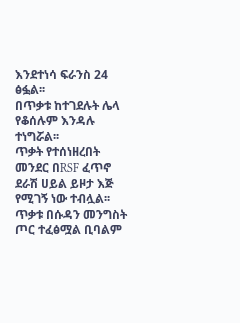እንደተነሳ ፍራንስ 24 ፅፏል፡፡
በጥቃቱ ከተገደሉት ሌላ የቆሰሉም እንዳሉ ተነግሯል፡፡
ጥቃት የተሰነዘረበት መንደር በRSF ፈጥኖ ደራሽ ሀይል ይዞታ እጅ የሚገኝ ነው ተብሏል፡፡
ጥቃቱ በሱዳን መንግስት ጦር ተፈፅሟል ቢባልም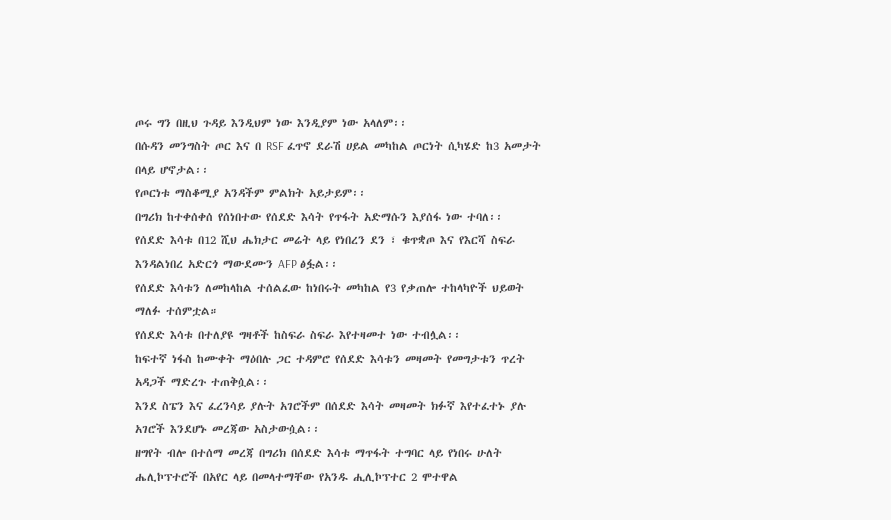ጦሩ ግን በዚህ ጉዳይ እንዲህም ነው እንዲያም ነው አላለም፡፡
በሱዳን መንግስት ጦር እና በ RSF ፈጥኖ ደራሽ ሀይል መካከል ጦርነት ሲካሄድ ከ3 አመታት በላይ ሆኖታል፡፡
የጦርነቱ ማስቆሚያ አንዳችም ምልክት አይታይም፡፡
በግሪክ ከተቀሰቀሰ የሰነበተው የሰደድ እሳት የጥፋት አድማሱን እያሰፋ ነው ተባለ፡፡
የሰደድ እሳቱ በ12 ሺህ ሔክታር መሬት ላይ የነበረን ደን ፣ ቁጥቋጦ እና የእርሻ ስፍራ እንዳልነበረ አድርጎ ማውደሙን AFP ፅፏል፡፡
የሰደድ እሳቱን ለመከላከል ተሰልፈው ከነበሩት መካከል የ3 የቃጠሎ ተከላካዮች ህይወት ማለፉ ተሰምቷል።
የሰደድ እሳቱ በተለያዩ ግዛቶች ከስፍራ ስፍራ እየተዛመተ ነው ተብሏል፡፡
ከፍተኛ ነፋስ ከሙቀት ማዕበሉ ጋር ተዳምሮ የሰደድ እሳቱን መዛመት የመግታቱን ጥረት አዳጋች ማድረጉ ተጠቅሷል፡፡
እንደ ስፔን እና ፈረንሳይ ያሉት አገሮችም በሰደድ እሳት መዛመት ክፉኛ እየተፈተኑ ያሉ አገሮች እንደሆኑ መረጃው አስታውሷል፡፡
ዘግየት ብሎ በተሰማ መረጃ በግሪክ በሰደድ እሳቱ ማጥፋት ተግባር ላይ የነበሩ ሁለት ሔሊኮፕተሮች በአየር ላይ በመላተማቸው የአንዱ ሒሊኮፕተር 2 ሞተዋል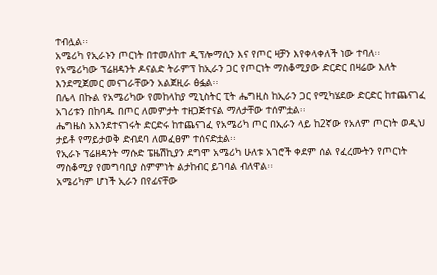ተብሏል፡፡
አሜሪካ የኢራኑን ጦርነት በተመለከተ ዲፕሎማሲን እና የጦር ዛቻን እየቀላቀለች ነው ተባለ፡፡
የአሜሪካው ፕሬዘዳንት ዶናልድ ትራምፕ ከኢራን ጋር የጦርነት ማስቆሚያው ድርድር በዛሬው እለት እንደሚጀመር መናገራቸውን አልጀዚራ ፅፏል፡፡
በሌላ በኩል የአሜሪካው የመከላከያ ሚኒስትር ፒት ሔግዚስ ከኢራን ጋር የሚካሄደው ድርድር ከተጨናገፈ አገሪቱን በከባዱ በጦር ለመምታት ተዘጋጅተናል ማለታቸው ተሰምቷል፡፡
ሔግዜስ አእንደተናገሩት ድርድሩ ከተጨናገፈ የአሜሪካ ጦር በኢራን ላይ ከ2ኛው የአለም ጦርነት ወዲህ ታይቶ የማይታወቅ ድብደባ ለመፈፀም ተሰናድቷል፡፡
የኢራኑ ፕሬዘዳንት ማሱድ ፔዜሽኪያን ደግሞ አሜሪካ ሁለቱ አገሮች ቀደም ሰል የፈረሙትን የጦርነት ማስቆሚያ የመግባቢያ ስምምነት ልታከብር ይገባል ብለዋል፡፡
አሜሪካም ሆነች ኢራን በየፊናቸው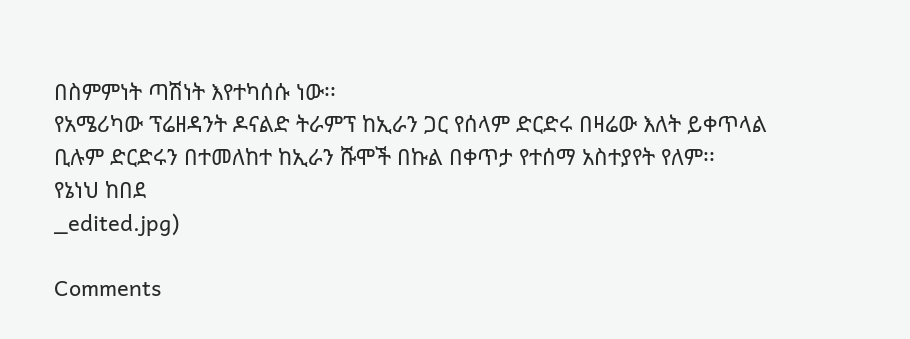በስምምነት ጣሽነት እየተካሰሱ ነው፡፡
የአሜሪካው ፕሬዘዳንት ዶናልድ ትራምፕ ከኢራን ጋር የሰላም ድርድሩ በዛሬው እለት ይቀጥላል ቢሉም ድርድሩን በተመለከተ ከኢራን ሹሞች በኩል በቀጥታ የተሰማ አስተያየት የለም፡፡
የኔነህ ከበደ
_edited.jpg)

Comments